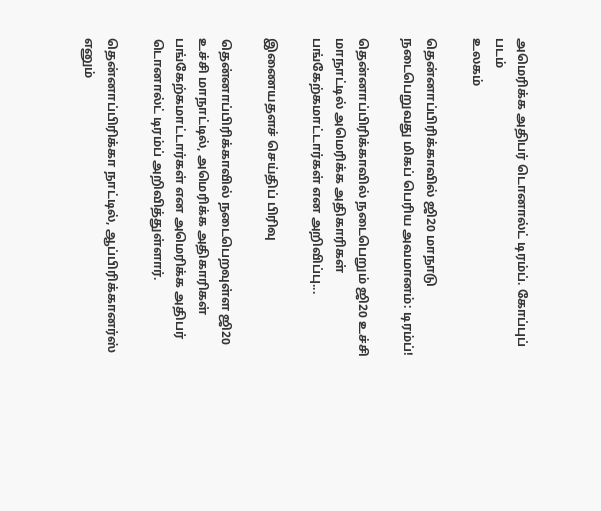அமெரிக்க அதிபர் டொனால்ட் டிரம்ப். கோப்புப் படம்
உலகம்

தென்னாப்பிரிக்காவில் ஜி20 மாநாடு நடைபெறுவது மிகப் பெரிய அவமானம்: டிரம்ப்!

தென்னாப்பிரிக்காவில் நடைபெறும் ஜி20 உச்சி மாநாட்டில் அமெரிக்க அதிகாரிகள் பங்கேற்கமாட்டார்கள் என அறிவிப்பு...

இணையதளச் செய்திப் பிரிவு

தென்னாப்பிரிக்காவில் நடைபெறவுள்ள ஜி20 உச்சி மாநாட்டில், அமெரிக்க அதிகாரிகள் பங்கேற்கமாட்டார்கள் என அமெரிக்க அதிபர் டொனால்ட் டிரம்ப் அறிவித்துள்ளார்.

தென்னாப்பிரிக்கா நாட்டில், ஆப்பிரிக்கானர்ஸ் எனும்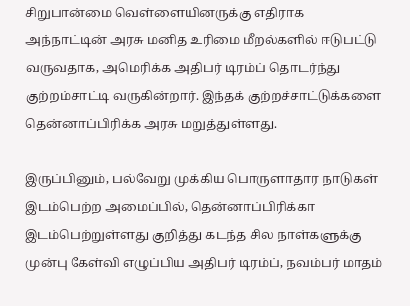சிறுபான்மை வெள்ளையினருக்கு எதிராக அந்நாட்டின் அரசு மனித உரிமை மீறல்களில் ஈடுபட்டு வருவதாக, அமெரிக்க அதிபர் டிரம்ப் தொடர்ந்து குற்றம்சாட்டி வருகின்றார். இந்தக் குற்றச்சாட்டுக்களை தென்னாப்பிரிக்க அரசு மறுத்துள்ளது.

இருப்பினும், பல்வேறு முக்கிய பொருளாதார நாடுகள் இடம்பெற்ற அமைப்பில், தென்னாப்பிரிக்கா இடம்பெற்றுள்ளது குறித்து கடந்த சில நாள்களுக்கு முன்பு கேள்வி எழுப்பிய அதிபர் டிரம்ப், நவம்பர் மாதம்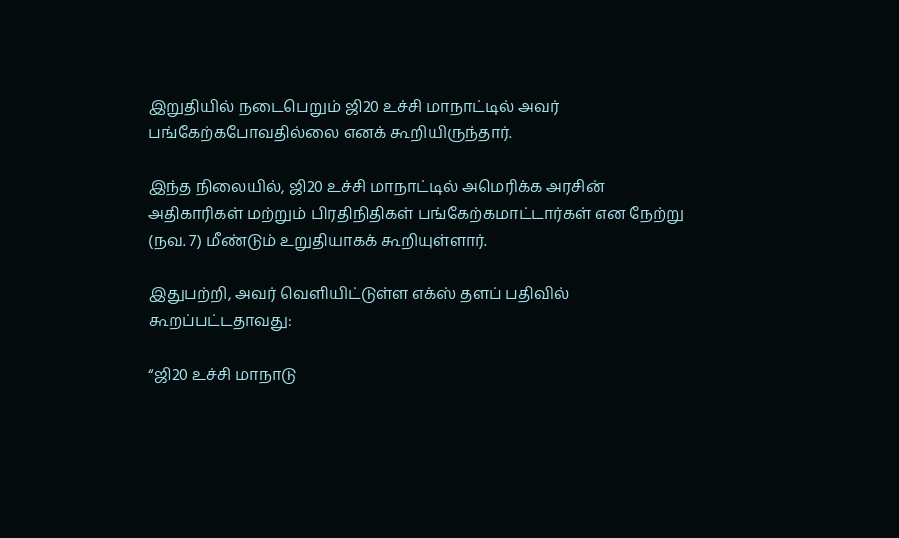இறுதியில் நடைபெறும் ஜி20 உச்சி மாநாட்டில் அவர் பங்கேற்கபோவதில்லை எனக் கூறியிருந்தார்.

இந்த நிலையில், ஜி20 உச்சி மாநாட்டில் அமெரிக்க அரசின் அதிகாரிகள் மற்றும் பிரதிநிதிகள் பங்கேற்கமாட்டார்கள் என நேற்று (நவ. 7) மீண்டும் உறுதியாகக் கூறியுள்ளார்.

இதுபற்றி, அவர் வெளியிட்டுள்ள எக்ஸ் தளப் பதிவில் கூறப்பட்டதாவது:

“ஜி20 உச்சி மாநாடு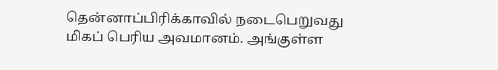தென்னாப்பிரிக்காவில் நடைபெறுவது மிகப் பெரிய அவமானம். அங்குள்ள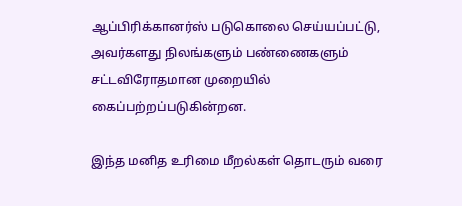ஆப்பிரிக்கானர்ஸ் படுகொலை செய்யப்பட்டு, அவர்களது நிலங்களும் பண்ணைகளும் சட்டவிரோதமான முறையில் கைப்பற்றப்படுகின்றன.

இந்த மனித உரிமை மீறல்கள் தொடரும் வரை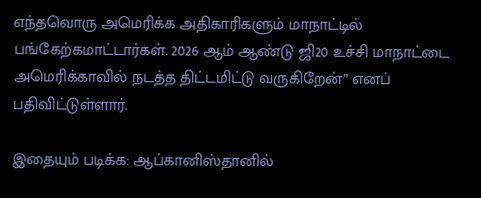எந்தவொரு அமெரிக்க அதிகாரிகளும் மாநாட்டில் பங்கேற்கமாட்டார்கள். 2026 ஆம் ஆண்டு ஜி20 உச்சி மாநாட்டை அமெரிக்காவில் நடத்த திட்டமிட்டு வருகிறேன்” எனப் பதிவிட்டுள்ளார்.

இதையும் படிக்க: ஆப்கானிஸ்தானில்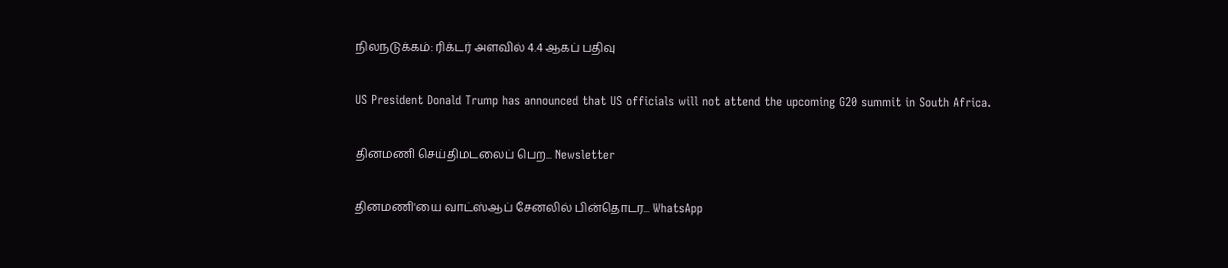நிலநடுக்கம்: ரிக்டர் அளவில் 4.4 ஆகப் பதிவு

US President Donald Trump has announced that US officials will not attend the upcoming G20 summit in South Africa.

தினமணி செய்திமடலைப் பெற... Newsletter

தினமணி'யை வாட்ஸ்ஆப் சேனலில் பின்தொடர... WhatsApp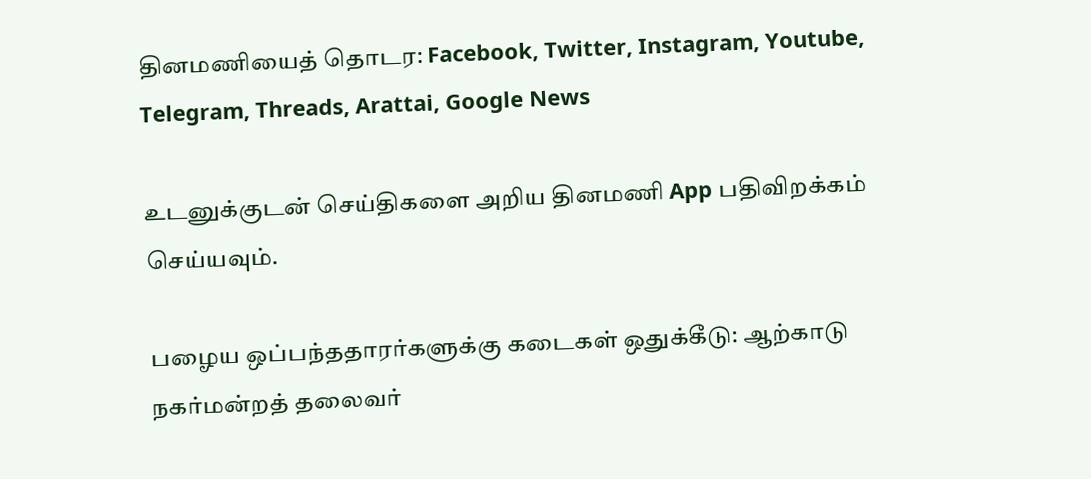தினமணியைத் தொடர: Facebook, Twitter, Instagram, Youtube, Telegram, Threads, Arattai, Google News

உடனுக்குடன் செய்திகளை அறிய தினமணி App பதிவிறக்கம் செய்யவும்.

பழைய ஒப்பந்ததாரர்களுக்கு கடைகள் ஒதுக்கீடு: ஆற்காடு நகர்மன்றத் தலைவர்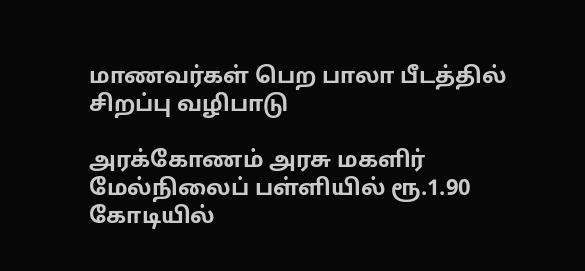மாணவர்கள் பெற பாலா பீடத்தில் சிறப்பு வழிபாடு

அரக்கோணம் அரசு மகளிர் மேல்நிலைப் பள்ளியில் ரூ.1.90 கோடியில்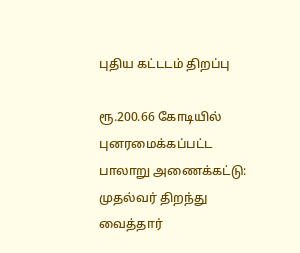புதிய கட்டடம் திறப்பு

ரூ.200.66 கோடியில் புனரமைக்கப்பட்ட பாலாறு அணைக்கட்டு: முதல்வர் திறந்து வைத்தார்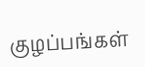குழப்பங்கள்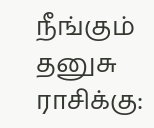நீங்கும் தனுசு ராசிக்கு: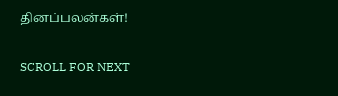தினப்பலன்கள்!

SCROLL FOR NEXT